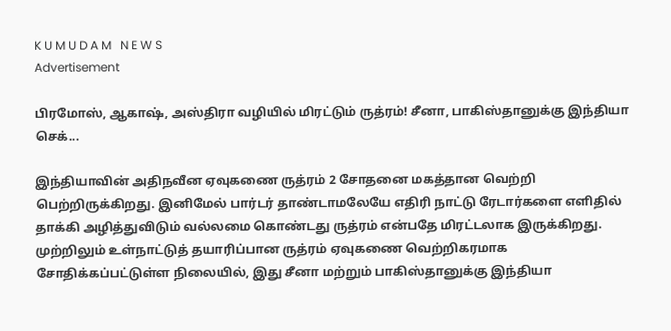K U M U D A M   N E W S
Advertisement

பிரமோஸ், ஆகாஷ், அஸ்திரா வழியில் மிரட்டும் ருத்ரம்! சீனா, பாகிஸ்தானுக்கு இந்தியா செக்...

இந்தியாவின் அதிநவீன ஏவுகணை ருத்ரம் 2 சோதனை மகத்தான வெற்றி பெற்றிருக்கிறது. இனிமேல் பார்டர் தாண்டாமலேயே எதிரி நாட்டு ரேடார்களை எளிதில் தாக்கி அழித்துவிடும் வல்லமை கொண்டது ருத்ரம் என்பதே மிரட்டலாக இருக்கிறது. முற்றிலும் உள்நாட்டுத் தயாரிப்பான ருத்ரம் ஏவுகணை வெற்றிகரமாக சோதிக்கப்பட்டுள்ள நிலையில், இது சீனா மற்றும் பாகிஸ்தானுக்கு இந்தியா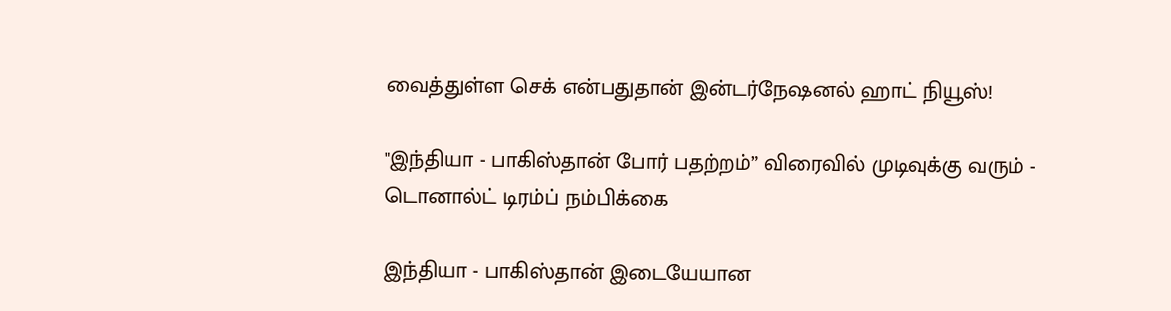வைத்துள்ள செக் என்பதுதான் இன்டர்நேஷனல் ஹாட் நியூஸ்!

"இந்தியா - பாகிஸ்தான் போர் பதற்றம்” விரைவில் முடிவுக்கு வரும் - டொனால்ட் டிரம்ப் நம்பிக்கை

இந்தியா - பாகிஸ்தான் இடையேயான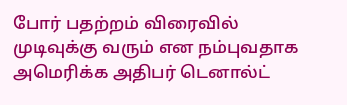போர் பதற்றம் விரைவில் முடிவுக்கு வரும் என நம்புவதாக அமெரிக்க அதிபர் டெனால்ட்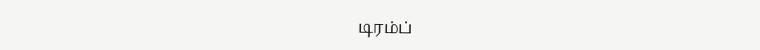டிரம்ப்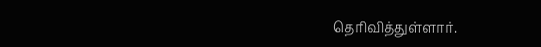தெரிவித்துள்ளார்.